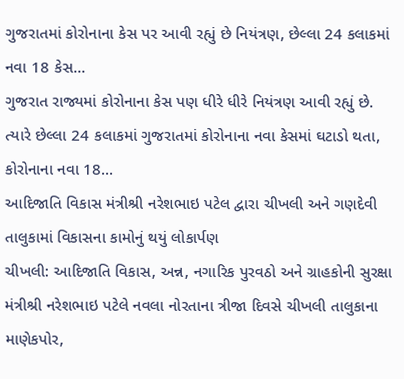ગુજરાતમાં કોરોનાના કેસ પર આવી રહ્યું છે નિયંત્રણ, છેલ્લા 24 કલાકમાં નવા 18 કેસ...
ગુજરાત રાજ્યમાં કોરોનાના કેસ પણ ધીરે ધીરે નિયંત્રણ આવી રહ્યું છે. ત્યારે છેલ્લા 24 કલાકમાં ગુજરાતમાં કોરોનાના નવા કેસમાં ઘટાડો થતા, કોરોનાના નવા 18...
આદિજાતિ વિકાસ મંત્રીશ્રી નરેશભાઇ પટેલ દ્વારા ચીખલી અને ગણદેવી તાલુકામાં વિકાસના કામોનું થયું લોકાર્પણ
ચીખલી: આદિજાતિ વિકાસ, અન્ન, નગારિક પુરવઠો અને ગ્રાહકોની સુરક્ષા મંત્રીશ્રી નરેશભાઇ પટેલે નવલા નોરતાના ત્રીજા દિવસે ચીખલી તાલુકાના માણેકપોર,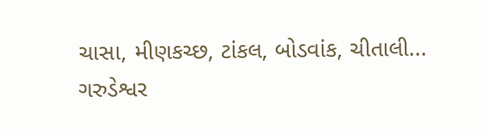ચાસા, મીણકચ્છ, ટાંકલ, બોડવાંક, ચીતાલી...
ગરુડેશ્વર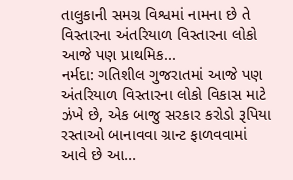તાલુકાની સમગ્ર વિશ્વમાં નામના છે તે વિસ્તારના અંતરિયાળ વિસ્તારના લોકો આજે પણ પ્રાથમિક...
નર્મદા: ગતિશીલ ગુજરાતમાં આજે પણ અંતરિયાળ વિસ્તારના લોકો વિકાસ માટે ઝંખે છે, એક બાજુ સરકાર કરોડો રૂપિયા રસ્તાઓ બાનાવવા ગ્રાન્ટ ફાળવવામાં આવે છે આ...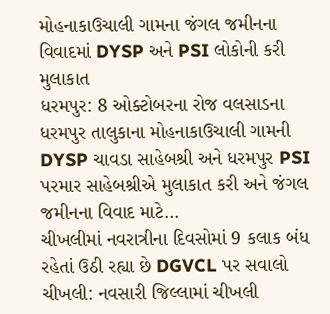મોહનાકાઉચાલી ગામના જંગલ જમીનના વિવાદમાં DYSP અને PSI લોકોની કરી મુલાકાત
ધરમપુર: 8 ઓક્ટોબરના રોજ વલસાડના ધરમપુર તાલુકાના મોહનાકાઉચાલી ગામની DYSP ચાવડા સાહેબશ્રી અને ધરમપુર PSI પરમાર સાહેબશ્રીએ મુલાકાત કરી અને જંગલ જમીનના વિવાદ માટે...
ચીખલીમાં નવરાત્રીના દિવસોમાં 9 કલાક બંધ રહેતાં ઉઠી રહ્યા છે DGVCL પર સવાલો
ચીખલી: નવસારી જિલ્લામાં ચીખલી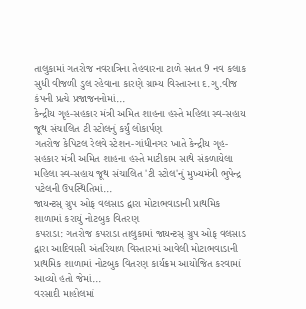તાલુકામાં ગતરોજ નવરાત્રિના તેહવારના ટાળે સતત 9 નવ કલાક સુધી વીજળી ડુલ રહેવાના કારણે ગ્રામ્ય વિસ્તારના દ.ગુ.વીજ કંપની પ્રત્યે પ્રજાજનનોમાં...
કેન્દ્રીય ગૃહ-સહકાર મંત્રી અમિત શાહના હસ્તે મહિલા સ્વ-સહાય જૂથ સંચાલિત ટી સ્ટોલનું કર્યું લોકાર્પણ
ગતરોજ કેપિટલ રેલવે સ્ટેશન-ગાંધીનગર ખાતે કેન્દ્રીય ગૃહ-સહકાર મંત્રી અમિત શાહના હસ્તે માટીકામ સાથે સંકળાયેલા મહિલા સ્વ-સહાય જૂથ સંચાલિત 'ટી સ્ટોલ'નું મુખ્યમંત્રી ભુપેન્દ્ર પટેલની ઉપસ્થિતિમાં...
જાયન્ટસ્ ગ્રુપ ઓફ વલસાડ દ્વારા મોટાભવાડાની પ્રાથમિક શાળામાં કરાયું નોટબુક વિતરણ
કપરાડા: ગતરોજ કપરાડા તાલુકામાં જાયન્ટસ્ ગ્રુપ ઓફ વલસાડ દ્વારા આદિવાસી અંતરિયાળ વિસ્તારમાં આવેલી મોટાભવાડાની પ્રાથમિક શાળામાં નોટબુક વિતરણ કાર્યક્રમ આયોજિત કરવામાં આવ્યો હતો જેમાં...
વરસાદી માહોલમાં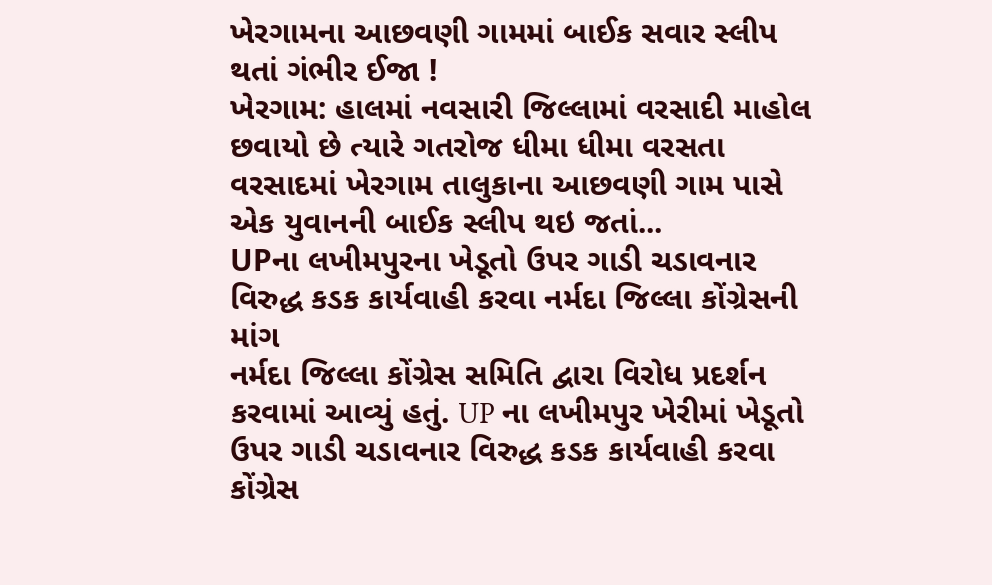ખેરગામના આછવણી ગામમાં બાઈક સવાર સ્લીપ થતાં ગંભીર ઈજા !
ખેરગામ: હાલમાં નવસારી જિલ્લામાં વરસાદી માહોલ છવાયો છે ત્યારે ગતરોજ ધીમા ધીમા વરસતા વરસાદમાં ખેરગામ તાલુકાના આછવણી ગામ પાસે એક યુવાનની બાઈક સ્લીપ થઇ જતાં...
UPના લખીમપુરના ખેડૂતો ઉપર ગાડી ચડાવનાર વિરુદ્ધ કડક કાર્યવાહી કરવા નર્મદા જિલ્લા કોંગ્રેસની માંગ
નર્મદા જિલ્લા કોંગ્રેસ સમિતિ દ્વારા વિરોધ પ્રદર્શન કરવામાં આવ્યું હતું. UP ના લખીમપુર ખેરીમાં ખેડૂતો ઉપર ગાડી ચડાવનાર વિરુદ્ધ કડક કાર્યવાહી કરવા કોંગ્રેસ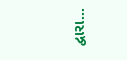દ્વારા...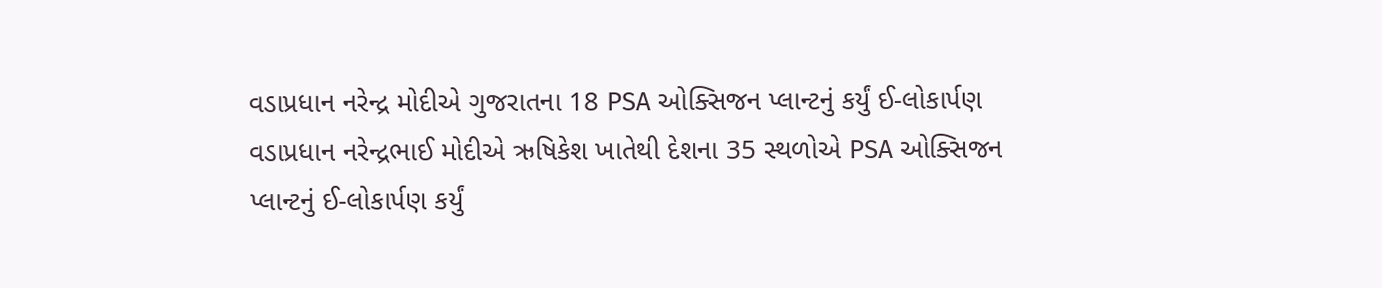વડાપ્રધાન નરેન્દ્ર મોદીએ ગુજરાતના 18 PSA ઓક્સિજન પ્લાન્ટનું કર્યું ઈ-લોકાર્પણ
વડાપ્રધાન નરેન્દ્રભાઈ મોદીએ ઋષિકેશ ખાતેથી દેશના 35 સ્થળોએ PSA ઓક્સિજન પ્લાન્ટનું ઈ-લોકાર્પણ કર્યું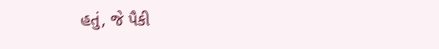હતું, જે પૈકી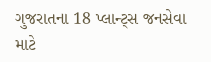ગુજરાતના 18 પ્લાન્ટ્સ જનસેવા માટે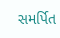સમર્પિત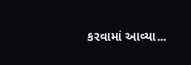કરવામાં આવ્યા...